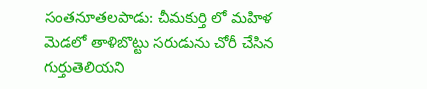సంతనూతలపాడు: చీమకుర్తి లో మహిళ మెడలో తాళిబొట్టు సరుడును చోరీ చేసిన గుర్తుతెలియని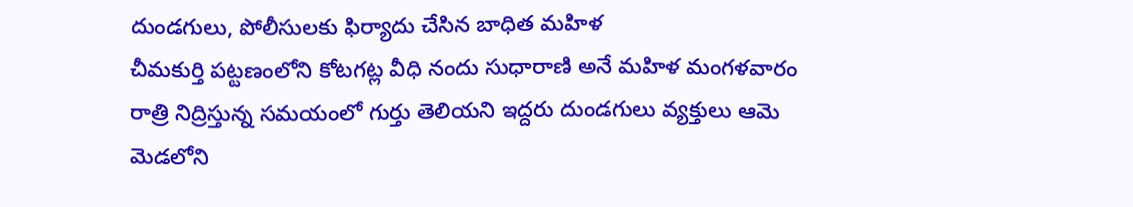దుండగులు, పోలీసులకు ఫిర్యాదు చేసిన బాధిత మహిళ
చీమకుర్తి పట్టణంలోని కోటగట్ల వీధి నందు సుధారాణి అనే మహిళ మంగళవారం రాత్రి నిద్రిస్తున్న సమయంలో గుర్తు తెలియని ఇద్దరు దుండగులు వ్యక్తులు ఆమె మెడలోని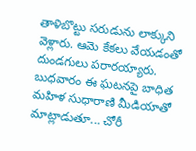తాళిబొట్టు సరుడును లాక్కుని వెళ్లారు. ఆమె కేకలు వేయడంతో దుండగులు పరారయ్యారు. బుధవారం ఈ ఘటనపై బాధిత మహిళ సుధారాణి మీడియాతో మాట్లాడుతూ... చోరీ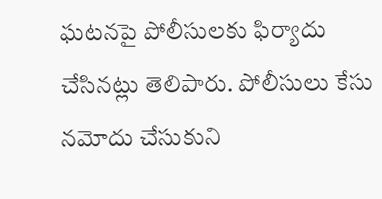ఘటనపై పోలీసులకు ఫిర్యాదు చేసినట్లు తెలిపారు. పోలీసులు కేసు నమోదు చేసుకుని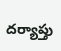దర్యాప్తు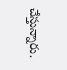చేస్తున్నారు.